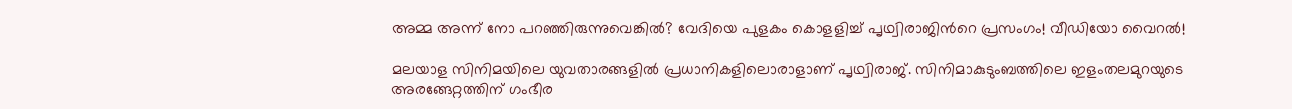അമ്മ അന്ന് നോ പറഞ്ഞിരുന്നുവെങ്കില്‍? വേദിയെ പുളകം കൊളളിച്ച് പൃഥ്വിരാജിന്‍റെ പ്രസംഗം! വീഡിയോ വൈറല്‍!

മലയാള സിനിമയിലെ യുവതാരങ്ങളില്‍ പ്രധാനികളിലൊരാളാണ് പൃഥ്വിരാജ്. സിനിമാകുടുംബത്തിലെ ഇളംതലമുറയുടെ അരങ്ങേറ്റത്തിന് ഗംഭീര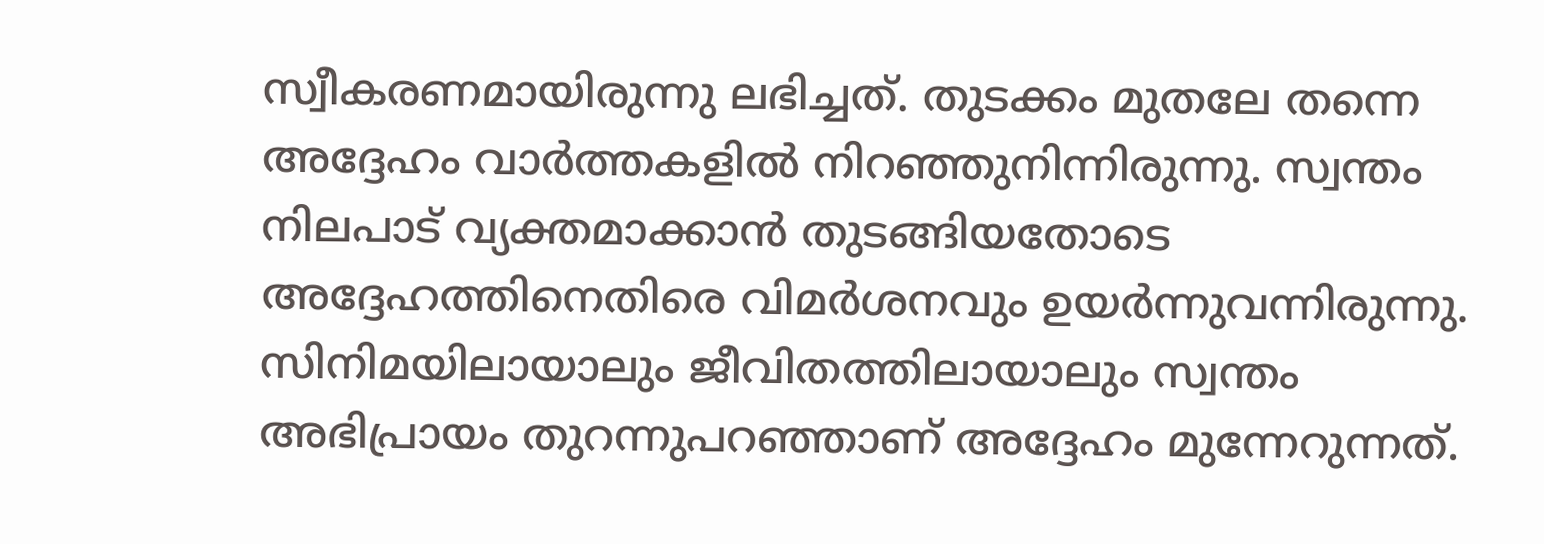സ്വീകരണമായിരുന്നു ലഭിച്ചത്. തുടക്കം മുതലേ തന്നെ അദ്ദേഹം വാര്‍ത്തകളില്‍ നിറഞ്ഞുനിന്നിരുന്നു. സ്വന്തം നിലപാട് വ്യക്തമാക്കാന്‍ തുടങ്ങിയതോടെ അദ്ദേഹത്തിനെതിരെ വിമര്‍ശനവും ഉയര്‍ന്നുവന്നിരുന്നു. സിനിമയിലായാലും ജീവിതത്തിലായാലും സ്വന്തം അഭിപ്രായം തുറന്നുപറഞ്ഞാണ് അദ്ദേഹം മുന്നേറുന്നത്.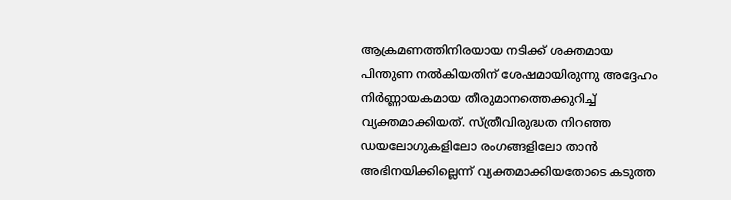ആക്രമണത്തിനിരയായ നടിക്ക് ശക്തമായ പിന്തുണ നല്‍കിയതിന് ശേഷമായിരുന്നു അദ്ദേഹം നിര്‍ണ്ണായകമായ തീരുമാനത്തെക്കുറിച്ച് വ്യക്തമാക്കിയത്. സ്ത്രീവിരുദ്ധത നിറഞ്ഞ ഡയലോഗുകളിലോ രംഗങ്ങളിലോ താന്‍ അഭിനയിക്കില്ലെന്ന് വ്യക്തമാക്കിയതോടെ കടുത്ത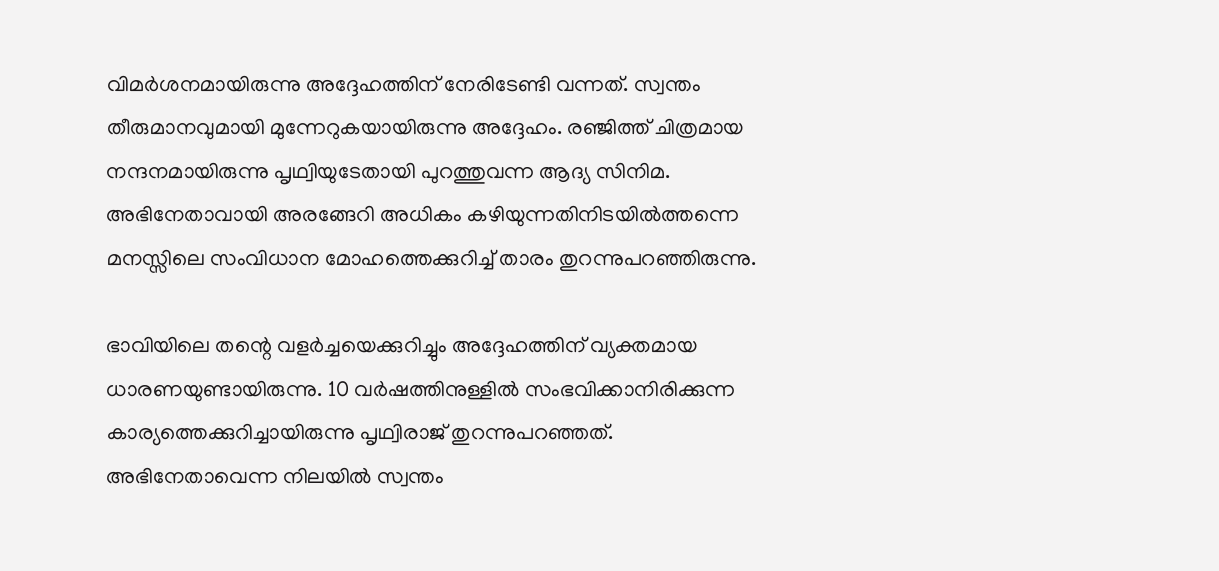വിമര്‍ശനമായിരുന്നു അദ്ദേഹത്തിന് നേരിടേണ്ടി വന്നത്. സ്വന്തം തീരുമാനവുമായി മുന്നേറുകയായിരുന്നു അദ്ദേഹം. രഞ്ജിത്ത് ചിത്രമായ നന്ദനമായിരുന്നു പൃഥ്വിയുടേതായി പുറത്തുവന്ന ആദ്യ സിനിമ. അഭിനേതാവായി അരങ്ങേറി അധികം കഴിയുന്നതിനിടയില്‍ത്തന്നെ മനസ്സിലെ സംവിധാന മോഹത്തെക്കുറിച്ച് താരം തുറന്നുപറഞ്ഞിരുന്നു.

ഭാവിയിലെ തന്റെ വളര്‍ച്ചയെക്കുറിച്ചും അദ്ദേഹത്തിന് വ്യക്തമായ ധാരണയുണ്ടായിരുന്നു. 10 വര്‍ഷത്തിനുള്ളില്‍ സംഭവിക്കാനിരിക്കുന്ന കാര്യത്തെക്കുറിച്ചായിരുന്നു പൃഥ്വിരാജ് തുറന്നുപറഞ്ഞത്. അഭിനേതാവെന്ന നിലയില്‍ സ്വന്തം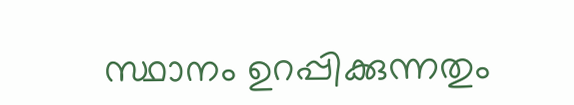സ്ഥാനം ഉറപ്പിക്കുന്നതും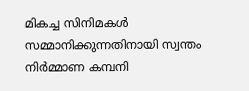മികച്ച സിനിമകള്‍ സമ്മാനിക്കുന്നതിനായി സ്വന്തം നിര്‍മ്മാണ കമ്പനി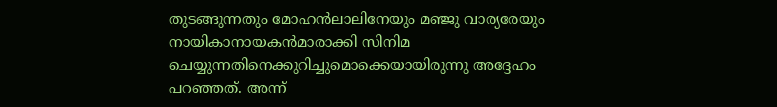തുടങ്ങുന്നതും മോഹന്‍ലാലിനേയും മഞ്ജു വാര്യരേയും നായികാനായകന്‍മാരാക്കി സിനിമ ചെയ്യുന്നതിനെക്കുറിച്ചുമൊക്കെയായിരുന്നു അദ്ദേഹം പറഞ്ഞത്. അന്ന്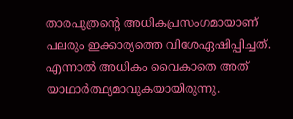താരപുത്രന്റെ അധികപ്രസംഗമായാണ് പലരും ഇക്കാര്യത്തെ വിശേഏഷിപ്പിച്ചത്. എന്നാല്‍ അധികം വൈകാതെ അത് യാഥാര്‍ത്ഥ്യമാവുകയായിരുന്നു.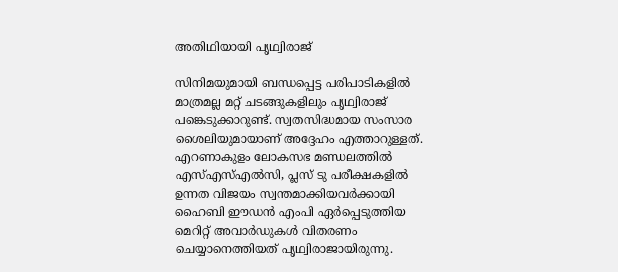അതിഥിയായി പൃഥ്വിരാജ്

സിനിമയുമായി ബന്ധപ്പെട്ട പരിപാടികളില്‍ മാത്രമല്ല മറ്റ് ചടങ്ങുകളിലും പൃഥ്വിരാജ് പങ്കെടുക്കാറുണ്ട്. സ്വതസിദ്ധമായ സംസാര ശൈലിയുമായാണ് അദ്ദേഹം എത്താറുള്ളത്. എറണാകുളം ലോകസഭ മണ്ഡലത്തില്‍ എസ്എസ്എല്‍സി, പ്ലസ് ടു പരീക്ഷകളില്‍ ഉന്നത വിജയം സ്വന്തമാക്കിയവര്‍ക്കായി ഹൈബി ഈഡന്‍ എംപി ഏര്‍പ്പെടുത്തിയ മെറിറ്റ് അവാര്‍ഡുകള്‍ വിതരണം ചെയ്യാനെത്തിയത് പൃഥ്വിരാജായിരുന്നു.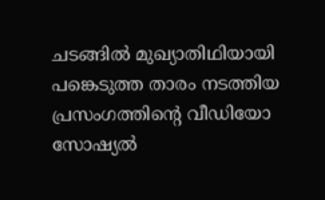ചടങ്ങില്‍ മുഖ്യാതിഥിയായി പങ്കെടുത്ത താരം നടത്തിയ പ്രസംഗത്തിന്റെ വീഡിയോ സോഷ്യല്‍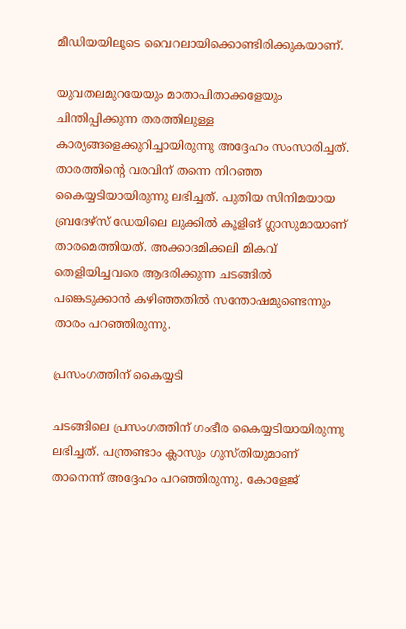മീഡിയയിലൂടെ വൈറലായിക്കൊണ്ടിരിക്കുകയാണ്.

യുവതലമുറയേയും മാതാപിതാക്കളേയും ചിന്തിപ്പിക്കുന്ന തരത്തിലുള്ള കാര്യങ്ങളെക്കുറിച്ചായിരുന്നു അദ്ദേഹം സംസാരിച്ചത്. താരത്തിന്റെ വരവിന് തന്നെ നിറഞ്ഞ കൈയ്യടിയായിരുന്നു ലഭിച്ചത്. പുതിയ സിനിമയായ ബ്രദേഴ്‌സ് ഡേയിലെ ലുക്കില്‍ കൂളിങ് ഗ്ലാസുമായാണ് താരമെത്തിയത്. അക്കാദമിക്കലി മികവ് തെളിയിച്ചവരെ ആദരിക്കുന്ന ചടങ്ങില്‍ പങ്കെടുക്കാന്‍ കഴിഞ്ഞതില്‍ സന്തോഷമുണ്ടെന്നും താരം പറഞ്ഞിരുന്നു.

പ്രസംഗത്തിന് കൈയ്യടി

ചടങ്ങിലെ പ്രസംഗത്തിന് ഗംഭീര കൈയ്യടിയായിരുന്നു ലഭിച്ചത്. പന്ത്രണ്ടാം ക്ലാസും ഗുസ്തിയുമാണ് താനെന്ന് അദ്ദേഹം പറഞ്ഞിരുന്നു. കോളേജ്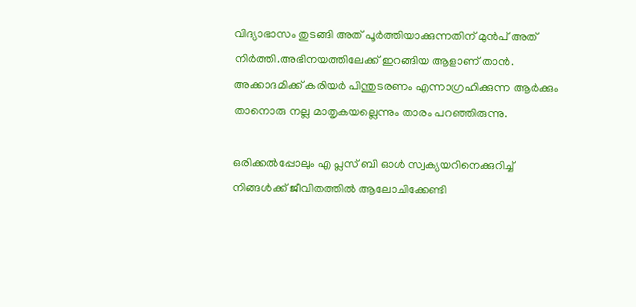വിദ്യാഭാസം തുടങ്ങി അത് പൂര്‍ത്തിയാക്കുന്നതിന് മുന്‍പ് അത് നിര്‍ത്തി.അഭിനയത്തിലേക്ക് ഇറങ്ങിയ ആളാണ് താന്‍. അക്കാദമിക്ക് കരിയര്‍ പിന്തുടരണം എന്നാഗ്രഹിക്കുന്ന ആര്‍ക്കും താനൊരു നല്ല മാതൃകയല്ലെന്നും താരം പറഞ്ഞിരുന്നു.

ഒരിക്കല്‍പ്പോലും എ പ്ലസ് ബി ഓള്‍ സ്വക്യയറിനെക്കുറിച്ച് നിങ്ങള്‍ക്ക് ജീവിതത്തില്‍ ആലോചിക്കേണ്ടി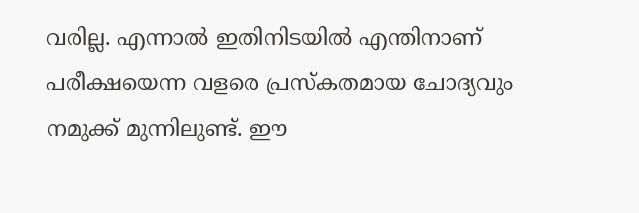വരില്ല. എന്നാല്‍ ഇതിനിടയില്‍ എന്തിനാണ് പരീക്ഷയെന്ന വളരെ പ്രസ്‌കതമായ ചോദ്യവും നമുക്ക് മുന്നിലുണ്ട്. ഈ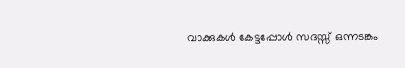വാക്കുകള്‍ കേട്ടപ്പോള്‍ സദസ്സ് ഒന്നടങ്കം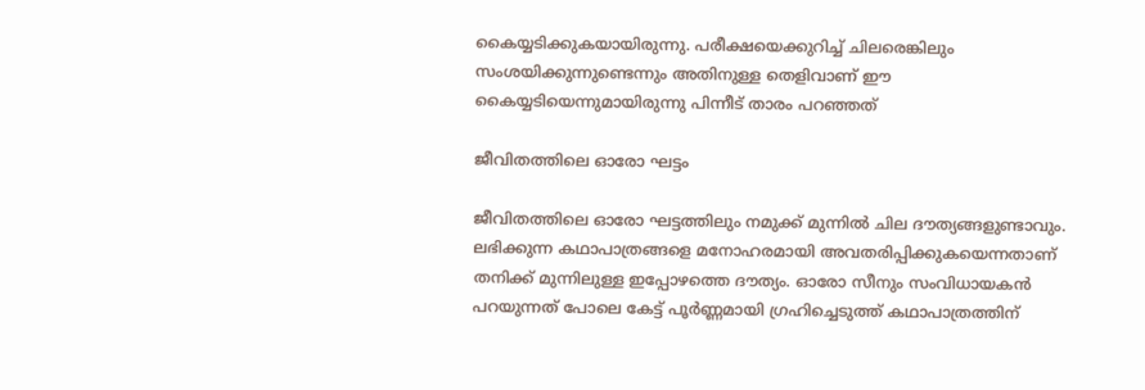കൈയ്യടിക്കുകയായിരുന്നു. പരീക്ഷയെക്കുറിച്ച് ചിലരെങ്കിലും സംശയിക്കുന്നുണ്ടെന്നും അതിനുള്ള തെളിവാണ് ഈ കൈയ്യടിയെന്നുമായിരുന്നു പിന്നീട് താരം പറഞ്ഞത്

ജീവിതത്തിലെ ഓരോ ഘട്ടം

ജീവിതത്തിലെ ഓരോ ഘട്ടത്തിലും നമുക്ക് മുന്നില്‍ ചില ദൗത്യങ്ങളുണ്ടാവും. ലഭിക്കുന്ന കഥാപാത്രങ്ങളെ മനോഹരമായി അവതരിപ്പിക്കുകയെന്നതാണ് തനിക്ക് മുന്നിലുള്ള ഇപ്പോഴത്തെ ദൗത്യം. ഓരോ സീനും സംവിധായകന്‍ പറയുന്നത് പോലെ കേട്ട് പൂര്‍ണ്ണമായി ഗ്രഹിച്ചെടുത്ത് കഥാപാത്രത്തിന്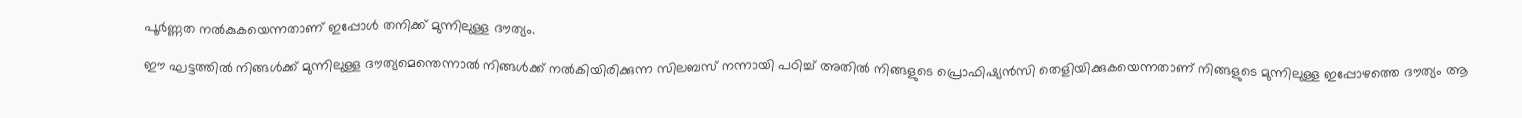പൂര്‍ണ്ണത നല്‍കുകയെന്നതാണ് ഇപ്പോള്‍ തനിക്ക് മുന്നിലുള്ള ദൗത്യം.

ഈ ഘട്ടത്തില്‍ നിങ്ങള്‍ക്ക് മുന്നിലുള്ള ദൗത്യമെന്തെന്നാല്‍ നിങ്ങള്‍ക്ക് നല്‍കിയിരിക്കുന്ന സിലബസ് നന്നായി പഠിച്ച് അതില്‍ നിങ്ങളുടെ പ്രൊഫിഷ്യന്‍സി തെളിയിക്കുകയെന്നതാണ് നിങ്ങളുടെ മുന്നിലുള്ള ഇപ്പോഴത്തെ ദൗത്യം ആ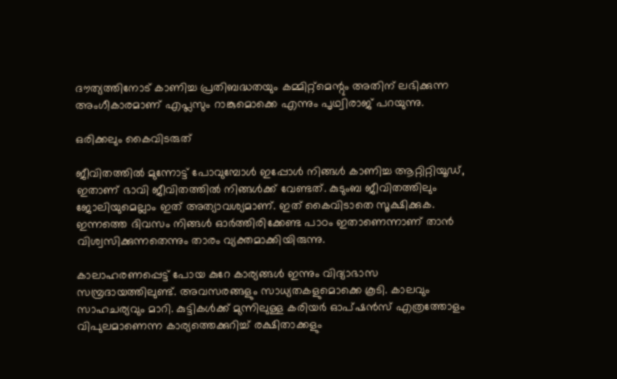ദൗത്യത്തിനോട് കാണിച്ച പ്രതിബദ്ധതയും കമ്മിറ്റ്‌മെന്റും അതിന് ലഭിക്കുന്ന അംഗീകാരമാണ് എപ്ലസും റാങ്കുമൊക്കെ എന്നും പൃഥ്വിരാജ് പറയുന്നു.

ഒരിക്കലും കൈവിടരുത്

ജീവിതത്തില്‍ മുന്നോട്ട് പോവുമ്പോള്‍ ഇപ്പോള്‍ നിങ്ങള്‍ കാണിച്ച ആറ്റിറ്റിയൂഡ്, ഇതാണ് ഭാവി ജീവിതത്തില്‍ നിങ്ങള്‍ക്ക് വേണ്ടത്. കുടുംബ ജീവിതത്തിലും ജോലിയുമെല്ലാം ഇത് അത്യാവശ്യമാണ്. ഇത് കൈവിടാതെ സൂക്ഷിക്കുക. ഇന്നത്തെ ദിവസം നിങ്ങള്‍ ഓര്‍ത്തിരിക്കേണ്ട പാഠം ഇതാണെന്നാണ് താന്‍ വിശ്വസിക്കുന്നതെന്നും താരം വ്യക്തമാക്കിയിരുന്നു.

കാലാഹരണപ്പെട്ട് പോയ കുറേ കാര്യങ്ങള്‍ ഇന്നും വിദ്യാഭാസ സമ്പ്രദായത്തിലുണ്ട്. അവസരങ്ങളും സാധ്യതകളുമൊക്കെ കൂടി. കാലവും സാഹചര്യവും മാറി. കുട്ടികള്‍ക്ക് മുന്നിലുള്ള കരിയര്‍ ഓപ്ഷന്‍സ് എത്രത്തോളം വിപുലമാണെന്ന കാര്യത്തെക്കുറിച്ച് രക്ഷിതാക്കളും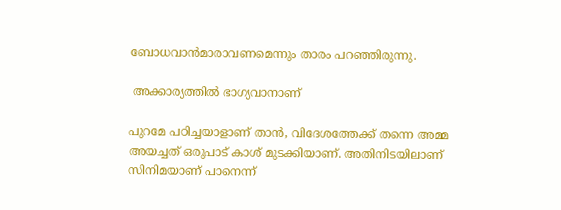ബോധവാന്‍മാരാവണമെന്നും താരം പറഞ്ഞിരുന്നു.

 അക്കാര്യത്തില്‍ ഭാഗ്യവാനാണ്

പുറമേ പഠിച്ചയാളാണ് താന്‍, വിദേശത്തേക്ക് തന്നെ അമ്മ അയച്ചത് ഒരുപാട് കാശ് മുടക്കിയാണ്. അതിനിടയിലാണ് സിനിമയാണ് പാനെന്ന്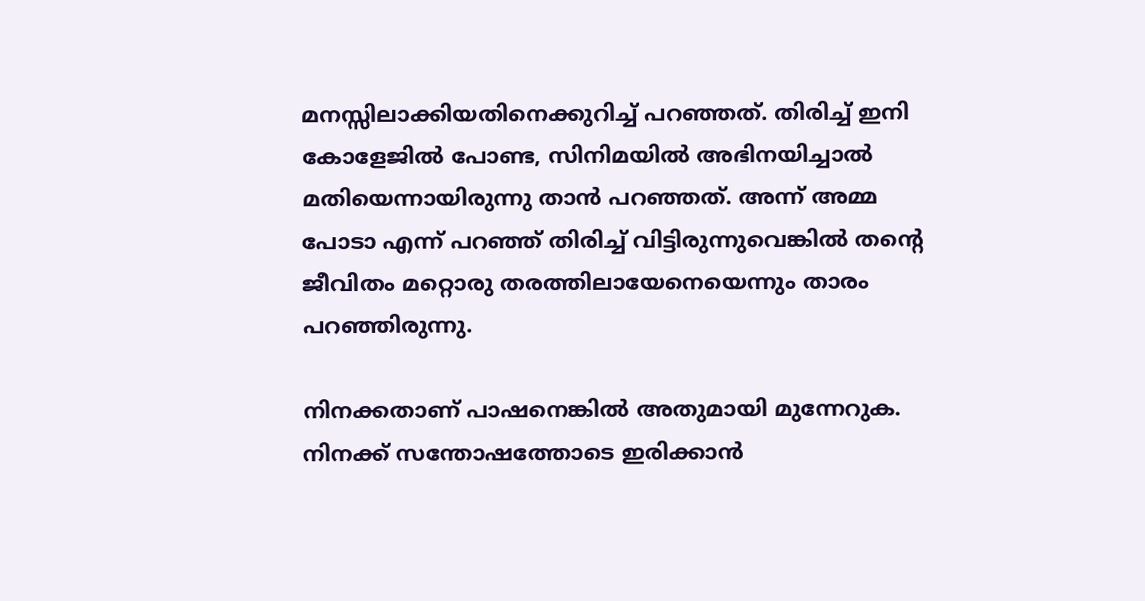മനസ്സിലാക്കിയതിനെക്കുറിച്ച് പറഞ്ഞത്. തിരിച്ച് ഇനി കോളേജില്‍ പോണ്ട, സിനിമയില്‍ അഭിനയിച്ചാല്‍ മതിയെന്നായിരുന്നു താന്‍ പറഞ്ഞത്. അന്ന് അമ്മ പോടാ എന്ന് പറഞ്ഞ് തിരിച്ച് വിട്ടിരുന്നുവെങ്കില്‍ തന്റെ ജീവിതം മറ്റൊരു തരത്തിലായേനെയെന്നും താരം പറഞ്ഞിരുന്നു.

നിനക്കതാണ് പാഷനെങ്കില്‍ അതുമായി മുന്നേറുക. നിനക്ക് സന്തോഷത്തോടെ ഇരിക്കാന്‍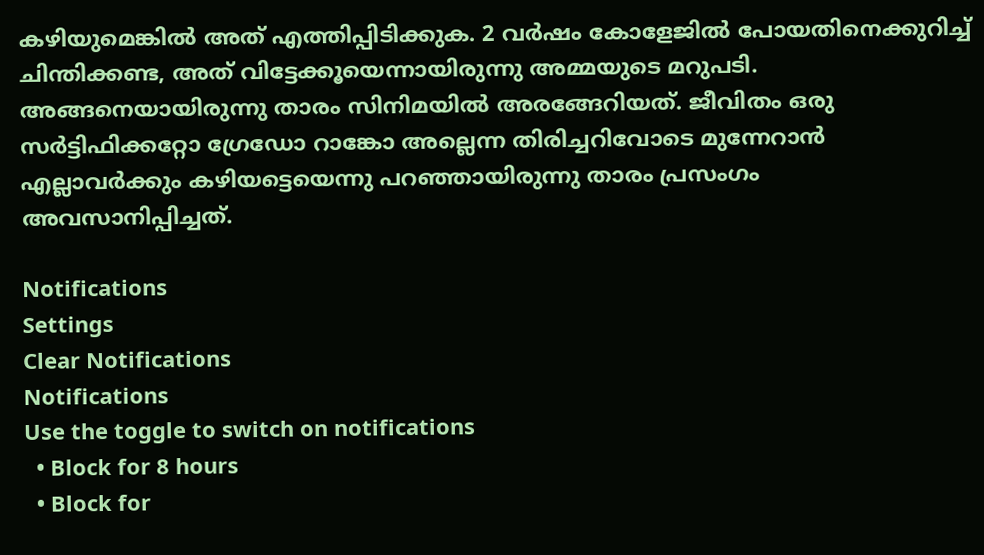കഴിയുമെങ്കില്‍ അത് എത്തിപ്പിടിക്കുക. 2 വര്‍ഷം കോളേജില്‍ പോയതിനെക്കുറിച്ച് ചിന്തിക്കണ്ട, അത് വിട്ടേക്കൂയെന്നായിരുന്നു അമ്മയുടെ മറുപടി. അങ്ങനെയായിരുന്നു താരം സിനിമയില്‍ അരങ്ങേറിയത്. ജീവിതം ഒരു സര്‍ട്ടിഫിക്കറ്റോ ഗ്രേഡോ റാങ്കോ അല്ലെന്ന തിരിച്ചറിവോടെ മുന്നേറാന്‍ എല്ലാവര്‍ക്കും കഴിയട്ടെയെന്നു പറഞ്ഞായിരുന്നു താരം പ്രസംഗം അവസാനിപ്പിച്ചത്.

Notifications
Settings
Clear Notifications
Notifications
Use the toggle to switch on notifications
  • Block for 8 hours
  • Block for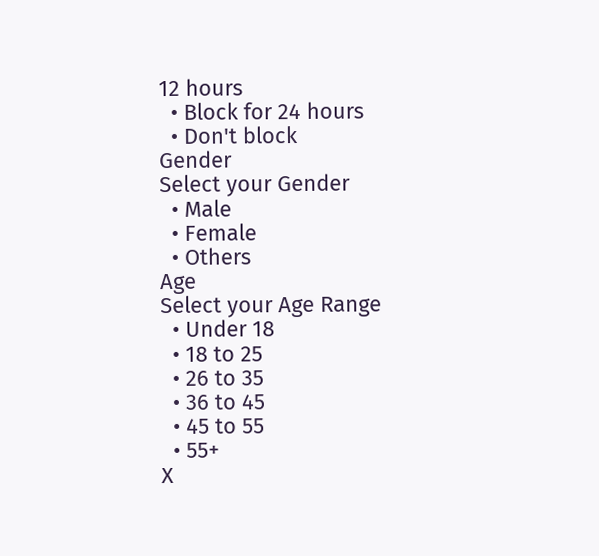12 hours
  • Block for 24 hours
  • Don't block
Gender
Select your Gender
  • Male
  • Female
  • Others
Age
Select your Age Range
  • Under 18
  • 18 to 25
  • 26 to 35
  • 36 to 45
  • 45 to 55
  • 55+
X